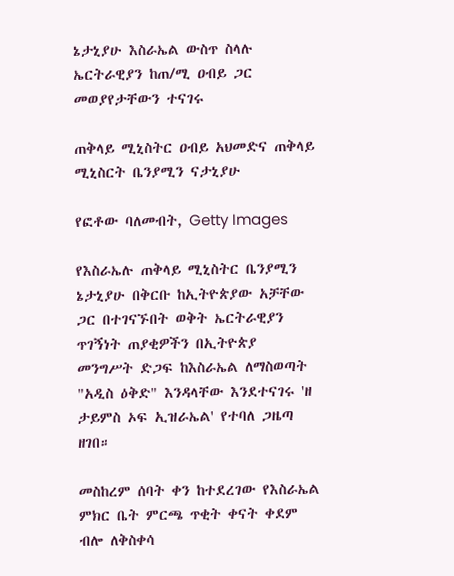ኔታኒያሁ እስራኤል ውስጥ ስላሉ ኤርትራዊያን ከጠ/ሚ ዐብይ ጋር መወያየታቸውን ተናገሩ

ጠቅላይ ሚኒስትር ዐብይ አህመድና ጠቅላይ ሚኒስርት ቤንያሚን ናታኒያሁ

የፎቶው ባለመብት, Getty Images

የእስራኤሉ ጠቅላይ ሚኒስትር ቤንያሚን ኔታኒያሁ በቅርቡ ከኢትዮጵያው አቻቸው ጋር በተገናኙበት ወቅት ኤርትራዊያን ጥገኝነት ጠያቂዎችን በኢትዮጵያ መንግሥት ድጋፍ ከእስራኤል ለማስወጣት "አዲስ ዕቅድ" እንዳላቸው እንደተናገሩ 'ዘ ታይምስ ኦፍ ኢዝራኤል' የተባለ ጋዜጣ ዘገበ።

መስከረም ሰባት ቀን ከተደረገው የእስራኤል ምክር ቤት ምርጫ ጥቂት ቀናት ቀደም ብሎ ለቅስቀሳ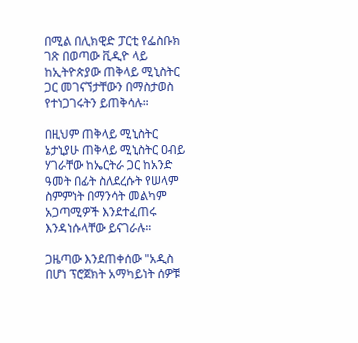በሚል በሊክዊድ ፓርቲ የፌስቡክ ገጽ በወጣው ቪዲዮ ላይ ከኢትዮጵያው ጠቅላይ ሚኒስትር ጋር መገናኘታቸውን በማስታወስ የተነጋገሩትን ይጠቅሳሉ።

በዚህም ጠቅላይ ሚኒስትር ኔታኒያሁ ጠቅላይ ሚኒስትር ዐብይ ሃገራቸው ከኤርትራ ጋር ከአንድ ዓመት በፊት ስለደረሱት የሠላም ስምምነት በማንሳት መልካም አጋጣሚዎች እንደተፈጠሩ እንዳነሱላቸው ይናገራሉ።

ጋዜጣው እንደጠቀሰው "አዲስ በሆነ ፕሮጀክት አማካይነት ሰዎቹ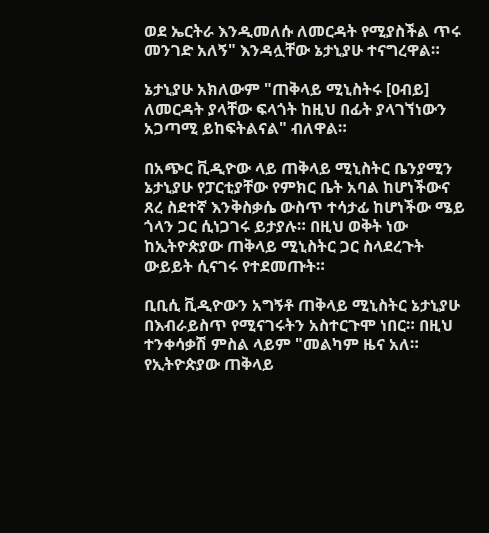ወደ ኤርትራ እንዲመለሱ ለመርዳት የሚያስችል ጥሩ መንገድ አለኝ" እንዳሏቸው ኔታኒያሁ ተናግረዋል።

ኔታኒያሁ አክለውም "ጠቅላይ ሚኒስትሩ [ዐብይ] ለመርዳት ያላቸው ፍላጎት ከዚህ በፊት ያላገኘነውን አጋጣሚ ይከፍትልናል" ብለዋል።

በአጭር ቪዲዮው ላይ ጠቅላይ ሚኒስትር ቤንያሚን ኔታኒያሁ የፓርቲያቸው የምክር ቤት አባል ከሆነችውና ጸረ ስደተኛ እንቅስቃሴ ውስጥ ተሳታፊ ከሆነችው ሜይ ጎላን ጋር ሲነጋገሩ ይታያሉ። በዚህ ወቅት ነው ከኢትዮጵያው ጠቅላይ ሚኒስትር ጋር ስላደረጉት ውይይት ሲናገሩ የተደመጡት።

ቢቢሲ ቪዲዮውን አግኝቶ ጠቅላይ ሚኒስትር ኔታኒያሁ በእብራይስጥ የሚናገሩትን አስተርጉሞ ነበር። በዚህ ተንቀሳቃሽ ምስል ላይም "መልካም ዜና አለ። የኢትዮጵያው ጠቅላይ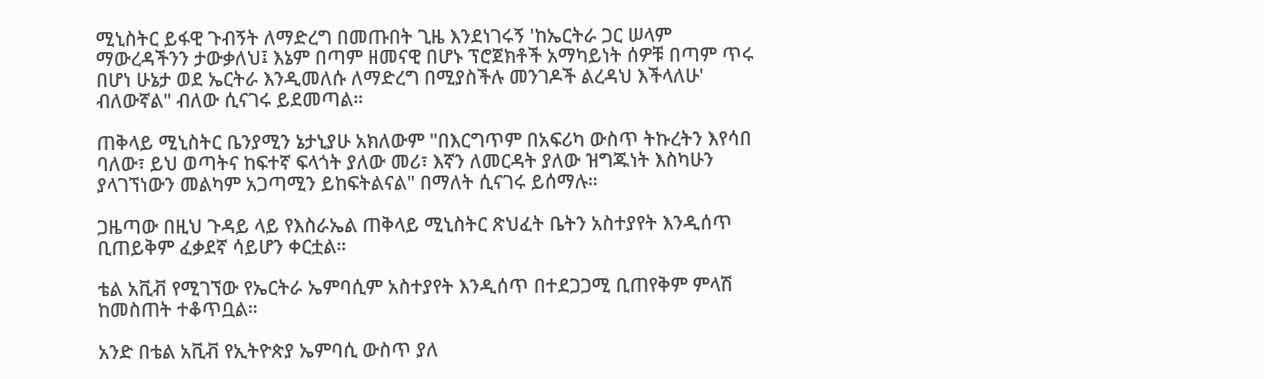ሚኒስትር ይፋዊ ጉብኝት ለማድረግ በመጡበት ጊዜ እንደነገሩኝ 'ከኤርትራ ጋር ሠላም ማውረዳችንን ታውቃለህ፤ እኔም በጣም ዘመናዊ በሆኑ ፕሮጀክቶች አማካይነት ሰዎቹ በጣም ጥሩ በሆነ ሁኔታ ወደ ኤርትራ እንዲመለሱ ለማድረግ በሚያስችሉ መንገዶች ልረዳህ እችላለሁ' ብለውኛል" ብለው ሲናገሩ ይደመጣል።

ጠቅላይ ሚኒስትር ቤንያሚን ኔታኒያሁ አክለውም "በእርግጥም በአፍሪካ ውስጥ ትኩረትን እየሳበ ባለው፣ ይህ ወጣትና ከፍተኛ ፍላጎት ያለው መሪ፣ እኛን ለመርዳት ያለው ዝግጁነት እስካሁን ያላገኘነውን መልካም አጋጣሚን ይከፍትልናል" በማለት ሲናገሩ ይሰማሉ።

ጋዜጣው በዚህ ጉዳይ ላይ የእስራኤል ጠቅላይ ሚኒስትር ጽህፈት ቤትን አስተያየት እንዲሰጥ ቢጠይቅም ፈቃደኛ ሳይሆን ቀርቷል።

ቴል አቪቭ የሚገኘው የኤርትራ ኤምባሲም አስተያየት እንዲሰጥ በተደጋጋሚ ቢጠየቅም ምላሽ ከመስጠት ተቆጥቧል።

አንድ በቴል አቪቭ የኢትዮጵያ ኤምባሲ ውስጥ ያለ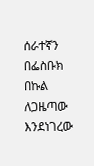ሰራተኛን በፌስቡክ በኩል ለጋዜጣው እንደነገረው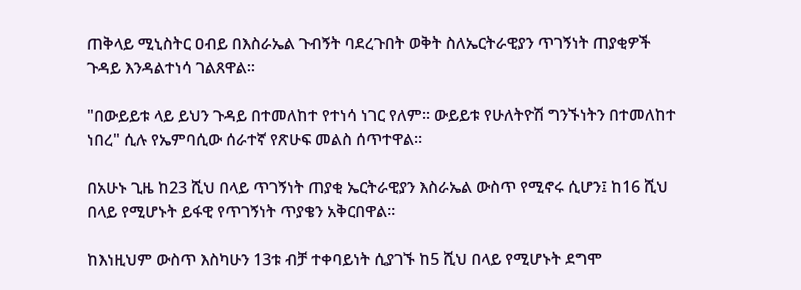ጠቅላይ ሚኒስትር ዐብይ በእስራኤል ጉብኝት ባደረጉበት ወቅት ስለኤርትራዊያን ጥገኝነት ጠያቂዎች ጉዳይ እንዳልተነሳ ገልጸዋል።

"በውይይቱ ላይ ይህን ጉዳይ በተመለከተ የተነሳ ነገር የለም። ውይይቱ የሁለትዮሽ ግንኙነትን በተመለከተ ነበረ" ሲሉ የኤምባሲው ሰራተኛ የጽሁፍ መልስ ሰጥተዋል።

በአሁኑ ጊዜ ከ23 ሺህ በላይ ጥገኝነት ጠያቂ ኤርትራዊያን እስራኤል ውስጥ የሚኖሩ ሲሆን፤ ከ16 ሺህ በላይ የሚሆኑት ይፋዊ የጥገኝነት ጥያቄን አቅርበዋል።

ከእነዚህም ውስጥ እስካሁን 13ቱ ብቻ ተቀባይነት ሲያገኙ ከ5 ሺህ በላይ የሚሆኑት ደግሞ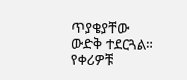ጥያቄያቸው ውድቅ ተደርጓል። የቀሪዎቹ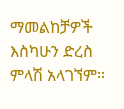ማመልከቻዎች እስካሁን ድረስ ምላሽ አላገኘም።